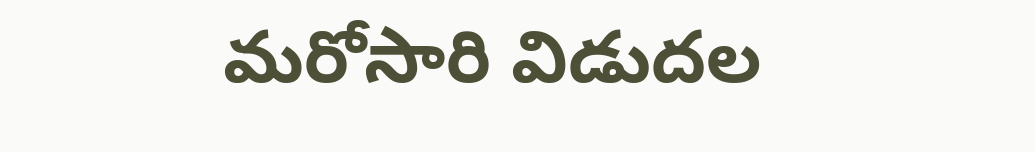మరోసారి విడుదల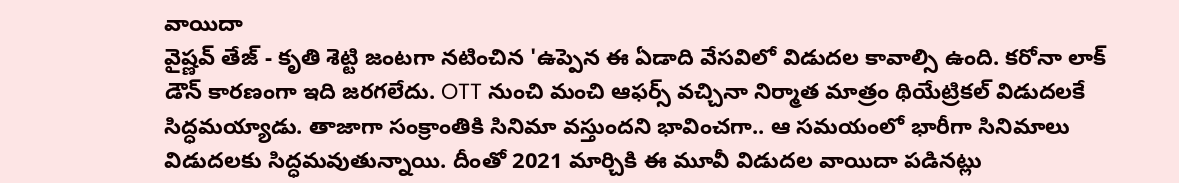వాయిదా
వైష్ణవ్ తేజ్ - కృతి శెట్టి జంటగా నటించిన 'ఉప్పెన ఈ ఏడాది వేసవిలో విడుదల కావాల్సి ఉంది. కరోనా లాక్ డౌన్ కారణంగా ఇది జరగలేదు. OTT నుంచి మంచి ఆఫర్స్ వచ్చినా నిర్మాత మాత్రం థియేట్రికల్ విడుదలకే సిద్ధమయ్యాడు. తాజాగా సంక్రాంతికి సినిమా వస్తుందని భావించగా.. ఆ సమయంలో భారీగా సినిమాలు విడుదలకు సిద్ధమవుతున్నాయి. దీంతో 2021 మార్చికి ఈ మూవీ విడుదల వాయిదా పడినట్లు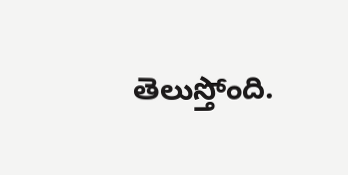తెలుస్తోంది.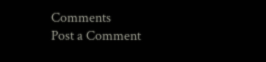Comments
Post a Comment